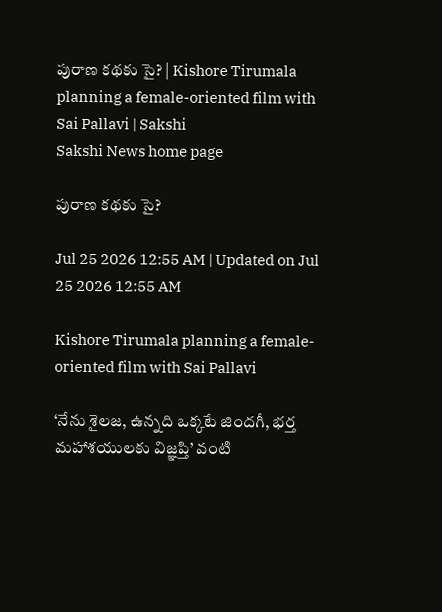పురాణ కథకు సై? | Kishore Tirumala planning a female-oriented film with Sai Pallavi | Sakshi
Sakshi News home page

పురాణ కథకు సై?

Jul 25 2026 12:55 AM | Updated on Jul 25 2026 12:55 AM

Kishore Tirumala planning a female-oriented film with Sai Pallavi

‘నేను శైలజ, ఉన్నది ఒక్కటే జిందగీ, భర్త మహాశయులకు విజ్ఞప్తి’ వంటి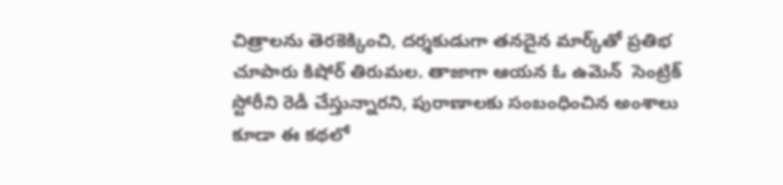చిత్రాలను తెరకెక్కించి, దర్శకుడుగా తనదైన మార్క్‌తో ప్రతిభ చూపారు కిషోర్‌ తిరుమల. తాజాగా ఆయన ఓ ఉమెన్  సెంట్రిక్‌ స్టోరీని రెడీ చేస్తున్నారని, పురాణాలకు సంబంధించిన అంశాలు కూడా ఈ కథలో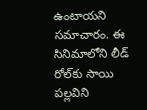ఉంటాయని సమాచారం. ఈ సినిమాలోని లీడ్‌ రోల్‌కు సాయి పల్లవిని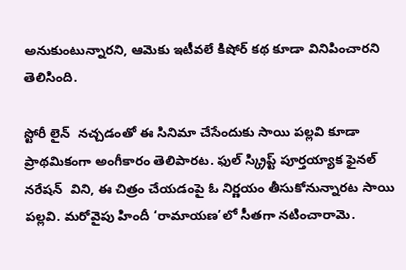అనుకుంటున్నారని, ఆమెకు ఇటీవలే కిషోర్‌ కథ కూడా వినిపించారని తెలిసింది.

స్టోరీ లైన్  నచ్చడంతో ఈ సినిమా చేసేందుకు సాయి పల్లవి కూడా ప్రాథమికంగా అంగీకారం తెలిపారట. ఫుల్‌ స్క్రిప్ట్‌ పూర్తయ్యాక ఫైనల్‌ నరేషన్  విని, ఈ చిత్రం చేయడంపై ఓ నిర్ణయం తీసుకోనున్నారట సాయి పల్లవి. మరోవైపు హిందీ ‘రామాయణ’లో సీతగా నటించారామె.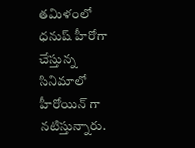తమిళంలో ధనుష్‌ హీరోగా చేస్తున్న సినిమాలో హీరోయిన్ గా నటిస్తున్నారు.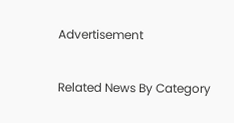Advertisement

Related News By Category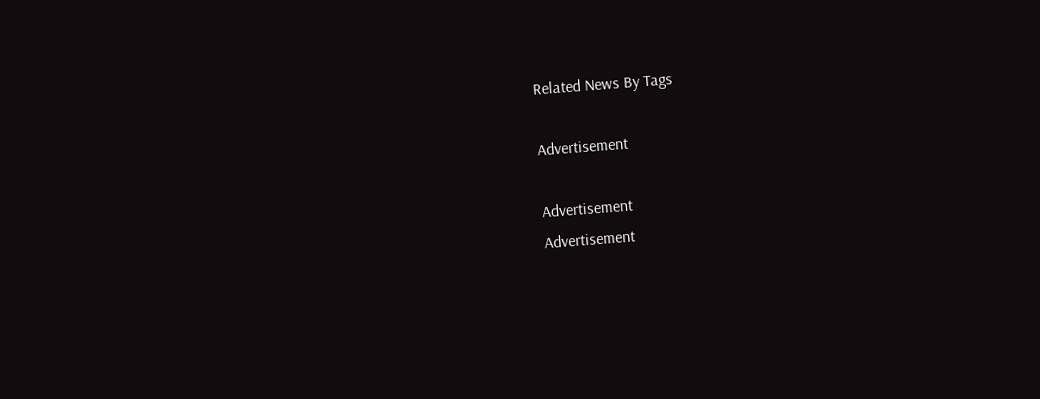Related News By Tags

Advertisement

Advertisement
Advertisement